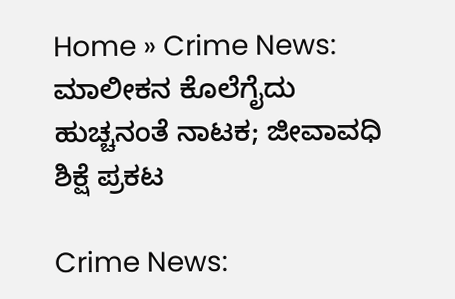Home » Crime News: ಮಾಲೀಕನ ಕೊಲೆಗೈದು ಹುಚ್ಚನಂತೆ ನಾಟಕ; ಜೀವಾವಧಿ ಶಿಕ್ಷೆ ಪ್ರಕಟ

Crime News: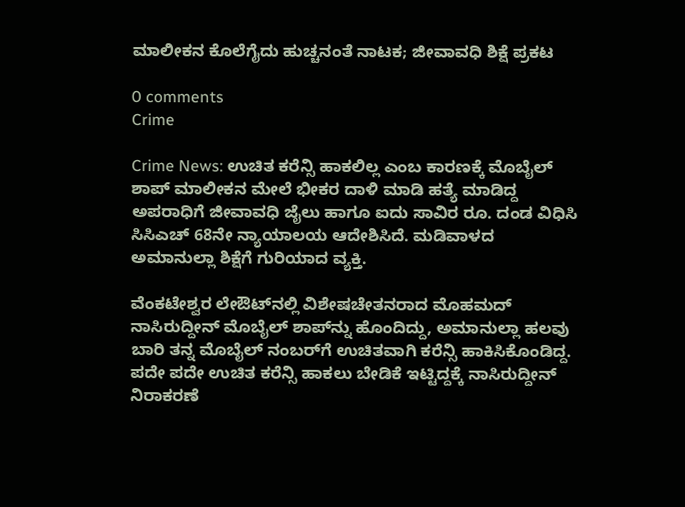ಮಾಲೀಕನ ಕೊಲೆಗೈದು ಹುಚ್ಚನಂತೆ ನಾಟಕ; ಜೀವಾವಧಿ ಶಿಕ್ಷೆ ಪ್ರಕಟ

0 comments
Crime

Crime News: ಉಚಿತ ಕರೆನ್ಸಿ ಹಾಕಲಿಲ್ಲ ಎಂಬ ಕಾರಣಕ್ಕೆ ಮೊಬೈಲ್‌ ಶಾಪ್‌ ಮಾಲೀಕನ ಮೇಲೆ ಭೀಕರ ದಾಳಿ ಮಾಡಿ ಹತ್ಯೆ ಮಾಡಿದ್ದ ಅಪರಾಧಿಗೆ ಜೀವಾವಧಿ ಜೈಲು ಹಾಗೂ ಐದು ಸಾವಿರ ರೂ. ದಂಡ ವಿಧಿಸಿ ಸಿಸಿಎಚ್‌ 68ನೇ ನ್ಯಾಯಾಲಯ ಆದೇಶಿಸಿದೆ. ಮಡಿವಾಳದ ಅಮಾನುಲ್ಲಾ ಶಿಕ್ಷೆಗೆ ಗುರಿಯಾದ ವ್ಯಕ್ತಿ.

ವೆಂಕಟೇಶ್ವರ ಲೇಔಟ್‌ನಲ್ಲಿ ವಿಶೇಷಚೇತನರಾದ ಮೊಹಮದ್‌ ನಾಸಿರುದ್ದೀನ್‌ ಮೊಬೈಲ್‌ ಶಾಪ್‌ನ್ನು ಹೊಂದಿದ್ದು, ಅಮಾನುಲ್ಲಾ ಹಲವು ಬಾರಿ ತನ್ನ ಮೊಬೈಲ್‌ ನಂಬರ್‌ಗೆ ಉಚಿತವಾಗಿ ಕರೆನ್ಸಿ ಹಾಕಿಸಿಕೊಂಡಿದ್ದ. ಪದೇ ಪದೇ ಉಚಿತ ಕರೆನ್ಸಿ ಹಾಕಲು ಬೇಡಿಕೆ ಇಟ್ಟಿದ್ದಕ್ಕೆ ನಾಸಿರುದ್ದೀನ್‌ ನಿರಾಕರಣೆ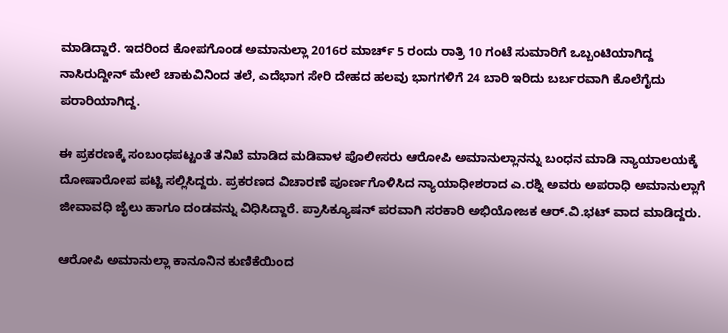ಮಾಡಿದ್ದಾರೆ. ಇದರಿಂದ ಕೋಪಗೊಂಡ ಅಮಾನುಲ್ಲಾ 2016ರ ಮಾರ್ಚ್‌ 5 ರಂದು ರಾತ್ರಿ 10 ಗಂಟೆ ಸುಮಾರಿಗೆ ಒಬ್ಬಂಟಿಯಾಗಿದ್ದ ನಾಸಿರುದ್ದೀನ್‌ ಮೇಲೆ ಚಾಕುವಿನಿಂದ ತಲೆ, ಎದೆಭಾಗ ಸೇರಿ ದೇಹದ ಹಲವು ಭಾಗಗಳಿಗೆ 24 ಬಾರಿ ಇರಿದು ಬರ್ಬರವಾಗಿ ಕೊಲೆಗೈದು ಪರಾರಿಯಾಗಿದ್ದ.

ಈ ಪ್ರಕರಣಕ್ಕೆ ಸಂಬಂಧಪಟ್ಟಂತೆ ತನಿಖೆ ಮಾಡಿದ ಮಡಿವಾಳ ಪೊಲೀಸರು ಆರೋಪಿ ಅಮಾನುಲ್ಲಾನನ್ನು ಬಂಧನ ಮಾಡಿ ನ್ಯಾಯಾಲಯಕ್ಕೆ ದೋಷಾರೋಪ ಪಟ್ಟಿ ಸಲ್ಲಿಸಿದ್ದರು. ಪ್ರಕರಣದ ವಿಚಾರಣೆ ಪೂರ್ಣಗೊಳಿಸಿದ ನ್ಯಾಯಾಧೀಶರಾದ ಎ.ರಶ್ನಿ ಅವರು ಅಪರಾಧಿ ಅಮಾನುಲ್ಲಾಗೆ ಜೀವಾವಧಿ ಜೈಲು ಹಾಗೂ ದಂಡವನ್ನು ವಿಧಿಸಿದ್ದಾರೆ. ಪ್ರಾಸಿಕ್ಯೂಷನ್‌ ಪರವಾಗಿ ಸರಕಾರಿ ಅಭಿಯೋಜಕ ಆರ್‌.ವಿ.ಭಟ್‌ ವಾದ ಮಾಡಿದ್ದರು.

ಆರೋಪಿ ಅಮಾನುಲ್ಲಾ ಕಾನೂನಿನ ಕುಣಿಕೆಯಿಂದ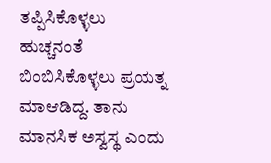ತಪ್ಪಿಸಿಕೊಳ್ಳಲು ಹುಚ್ಚನಂತೆ ಬಿಂಬಿಸಿಕೊಳ್ಳಲು ಪ್ರಯತ್ನ ಮಾಆಡಿದ್ದ. ತಾನು ಮಾನಸಿಕ ಅಸ್ವಸ್ಥ ಎಂದು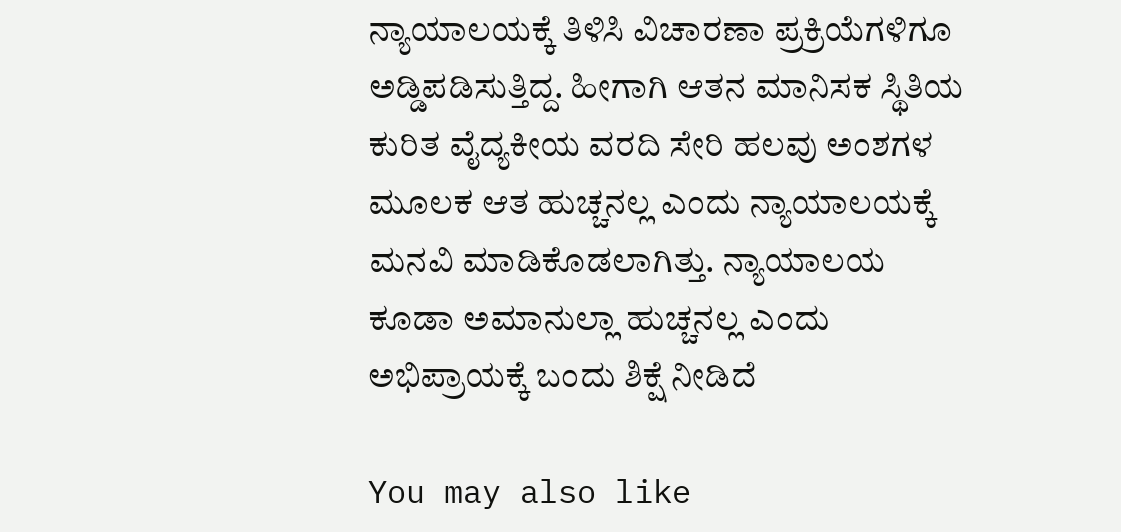ನ್ಯಾಯಾಲಯಕ್ಕೆ ತಿಳಿಸಿ ವಿಚಾರಣಾ ಪ್ರಕ್ರಿಯೆಗಳಿಗೂ ಅಡ್ಡಿಪಡಿಸುತ್ತಿದ್ದ. ಹೀಗಾಗಿ ಆತನ ಮಾನಿಸಕ ಸ್ಥಿತಿಯ ಕುರಿತ ವೈದ್ಯಕೀಯ ವರದಿ ಸೇರಿ ಹಲವು ಅಂಶಗಳ ಮೂಲಕ ಆತ ಹುಚ್ಚನಲ್ಲ ಎಂದು ನ್ಯಾಯಾಲಯಕ್ಕೆ ಮನವಿ ಮಾಡಿಕೊಡಲಾಗಿತ್ತು. ನ್ಯಾಯಾಲಯ ಕೂಡಾ ಅಮಾನುಲ್ಲಾ ಹುಚ್ಚನಲ್ಲ ಎಂದು ಅಭಿಪ್ರಾಯಕ್ಕೆ ಬಂದು ಶಿಕ್ಷೆ ನೀಡಿದೆ

You may also like